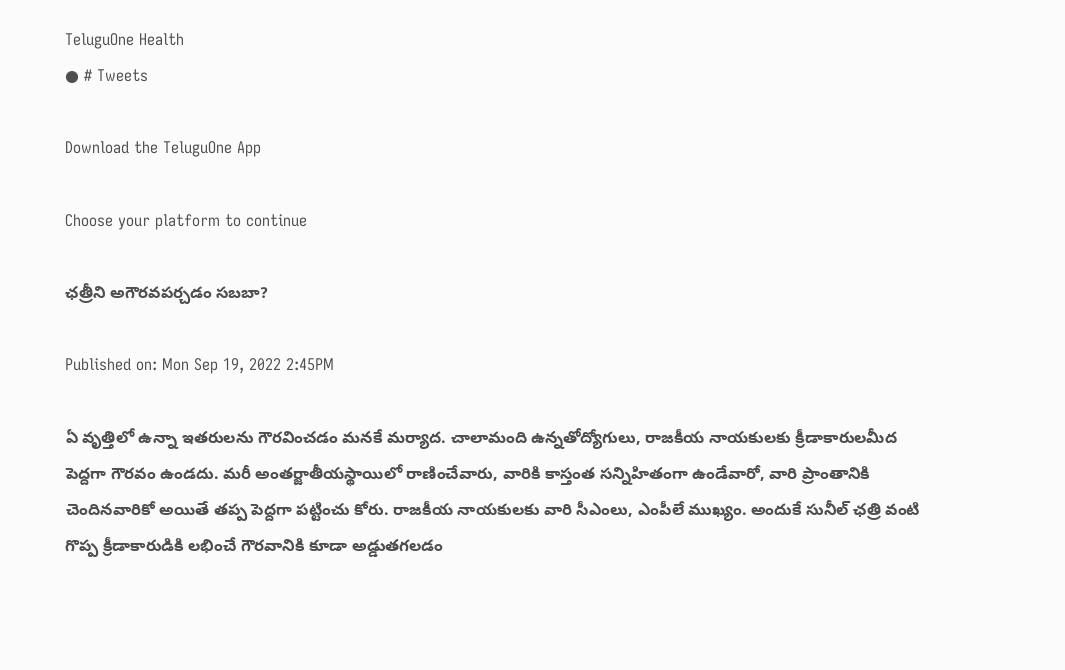TeluguOne Health
● # Tweets

Download the TeluguOne App

Choose your platform to continue

ఛ‌త్రీని అగౌర‌వ‌ప‌ర్చ‌డం స‌బ‌బా?

Published on: Mon Sep 19, 2022 2:45PM

ఏ వృత్తిలో ఉన్నా ఇత‌రుల‌ను గౌర‌వించ‌డం మ‌న‌కే మ‌ర్యాద. చాలామంది ఉన్న‌తోద్యోగులు, రాజ‌కీయ నాయ‌కుల‌కు క్రీడాకారుల‌మీద పెద్ద‌గా గౌర‌వం ఉండ‌దు. మ‌రీ అంత‌ర్జాతీయ‌స్థాయిలో రాణించేవారు, వారికి కాస్తంత స‌న్నిహితంగా ఉండేవారో, వారి ప్రాంతానికి చెందిన‌వారికో అయితే త‌ప్ప పెద్ద‌గా ప‌ట్టించు కోరు. రాజ‌కీయ నాయ‌కుల‌కు వారి సీఎంలు, ఎంపీలే ముఖ్యం. అందుకే సునీల్ ఛ‌త్రి వంటి గొప్ప క్రీడాకారుడికి ల‌భించే గౌర‌వానికి కూడా అడ్డుత‌గ‌ల‌డం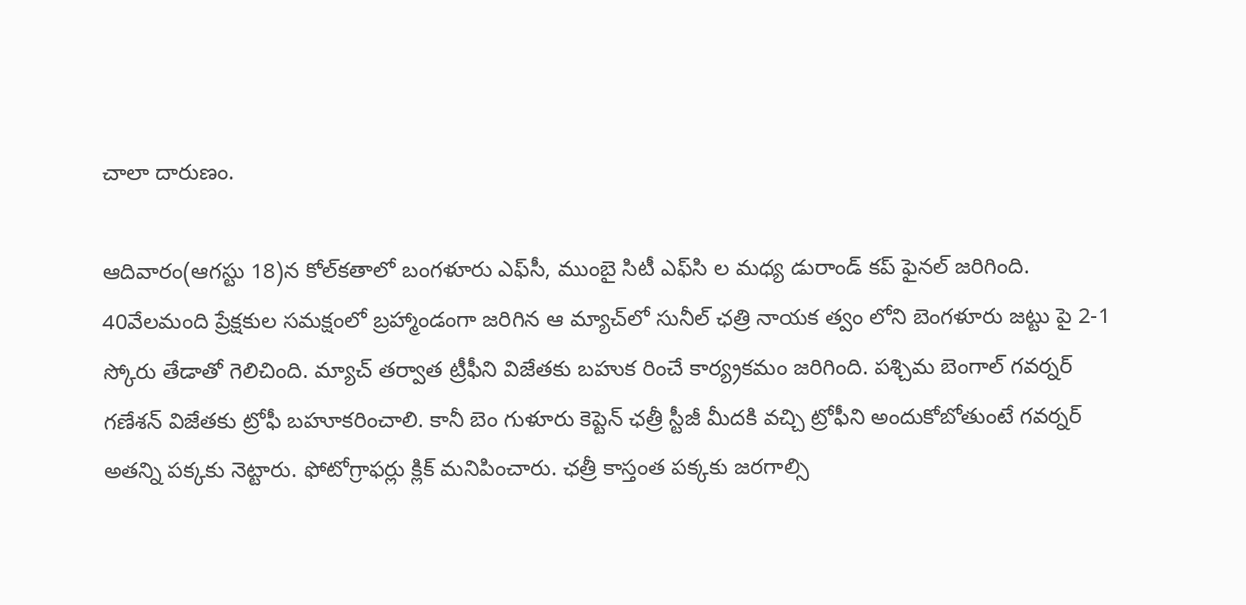చాలా దారుణం.

ఆదివారం(ఆగ‌స్టు 18)న కోల్‌క‌తాలో బంగ‌ళూరు ఎఫ్‌సీ, ముంబై సిటీ ఎఫ్‌సి ల మ‌ధ్య డురాండ్ క‌ప్ ఫైన‌ల్ జ‌రిగింది. 40వేల‌మంది ప్రేక్ష‌కుల స‌మక్షంలో బ్ర‌హ్మాండంగా జ‌రిగిన ఆ మ్యాచ్‌లో సునీల్ ఛ‌త్రి నాయ‌క త్వం లోని బెంగ‌ళూరు జ‌ట్టు పై 2-1 స్కోరు తేడాతో గెలిచింది. మ్యాచ్ త‌ర్వాత ట్రీఫీని విజేత‌కు బ‌హుక రించే కార్య్ర‌క‌మం జ‌రిగింది. ప‌శ్చిమ బెంగాల్ గ‌వ‌ర్న‌ర్ గ‌ణేశ‌న్ విజేత‌కు ట్రోఫీ బహూక‌రించాలి. కానీ బెం గుళూరు కెప్టెన్ ఛ‌త్రీ స్టీజీ మీద‌కి వ‌చ్చి ట్రోఫీని అందుకోబోతుంటే గ‌వ‌ర్న‌ర్ అత‌న్ని ప‌క్క‌కు నెట్టారు. ఫోటోగ్రాఫ‌ర్లు క్లిక్ మ‌నిపించారు. ఛ‌త్రీ కాస్తంత ప‌క్క‌కు జ‌ర‌గాల్సి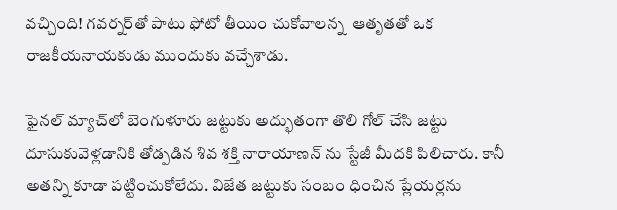వ‌చ్చింది! గ‌వ‌ర్న‌ర్‌తో పాటు ఫోటో తీయిం చుకోవాలన్న  ఆతృత‌తో ఒక రాజ‌కీయ‌నాయ‌కుడు ముందుకు వ‌చ్చేశాడు.

ఫైన‌ల్ మ్యాచ్‌లో బెంగుళూరు జ‌ట్టుకు అద్భుతంగా తొలి గోల్ చేసి జ‌ట్టు దూసుకువెళ్ల‌డానికి తోడ్ప‌డిన శివ శ‌క్తి నారాయాణ‌న్ ను స్టేజీ మీద‌కి పిలిచారు. కానీ అత‌న్ని కూడా ప‌ట్టించుకోలేదు. విజేత జ‌ట్టుకు సంబం ధించిన ప్లేయ‌ర్ల‌ను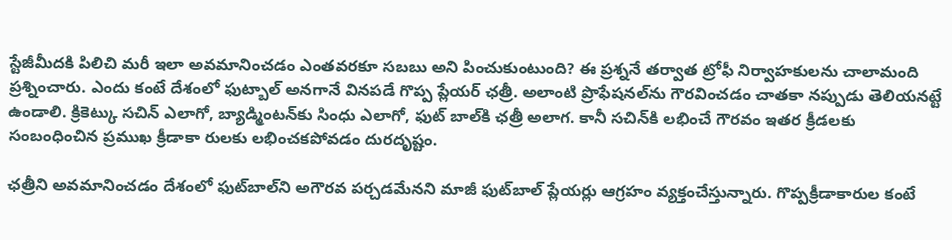స్టేజీమీద‌కి పిలిచి మ‌రీ ఇలా అవ‌మానించ‌డం ఎంత‌వ‌ర‌కూ స‌బ‌బు అని పించుకుంటుంది? ఈ ప్ర‌శ్న‌నే త‌ర్వాత ట్రోఫీ నిర్వాహ‌కుల‌ను చాలామంది ప్ర‌శ్నించారు. ఎందు కంటే దేశంలో ఫుట్బాల్ అన‌గానే విన‌ప‌డే గొప్ప ప్లేయ‌ర్ ఛ‌త్రీ. అలాంటి ప్రొఫేష‌న‌ల్‌ను గౌర‌వించ‌డం చాత‌కా న‌ప్పుడు తెలియన‌ట్టే ఉండాలి. క్రికెట్కు స‌చిన్ ఎలాగో, బ్యాడ్మింట‌న్‌కు సింధు ఎలాగో, ఫుట్‌ బాల్‌కి ఛ‌త్రీ అలాగ‌. కానీ స‌చిన్‌కి ల‌భించే గౌర‌వం ఇత‌ర క్రీడల‌కు సంబంధించిన ప్ర‌ముఖ క్రీడాకా రుల‌కు ల‌భించ‌క‌పోవ‌డం దుర‌దృష్టం.

ఛ‌త్రీని అవ‌మానించ‌డం దేశంలో ఫుట్‌బాల్‌ని అగౌర‌వ ప‌ర్చ‌డ‌మేన‌ని మాజీ ఫుట్‌బాల్ ప్లేయ‌ర్లు ఆగ్ర‌హం వ్య‌క్తంచేస్తున్నారు. గొప్ప‌క్రీడాకారుల కంటే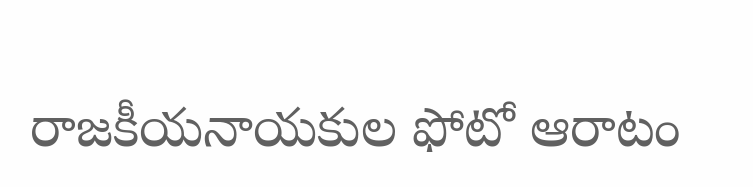రాజ‌కీయ‌నాయ‌కుల ఫోటో ఆరాటం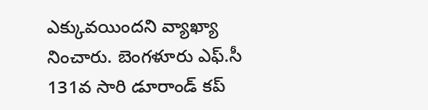ఎక్కువ‌యింద‌ని వ్యాఖ్యా నించారు. బెంగ‌ళూరు ఎఫ్‌.సీ 131వ సారి డూరాండ్ క‌ప్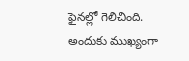ఫైన‌ల్లో గెలిచింది. అందుకు ముఖ్యంగా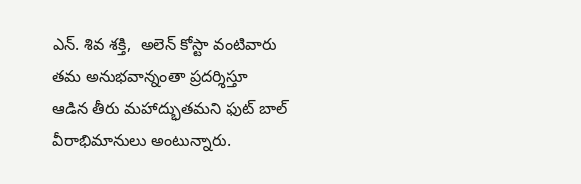ఎన్‌. శివ శ‌క్తి,  అలెన్ కోస్టా వంటివారు త‌మ అనుభ‌వాన్నంతా ప్ర‌ద‌ర్శిస్తూ ఆడిన తీరు మ‌హాద్భుత‌మ‌ని ఫుట్ బాల్ వీరాభిమానులు అంటున్నారు.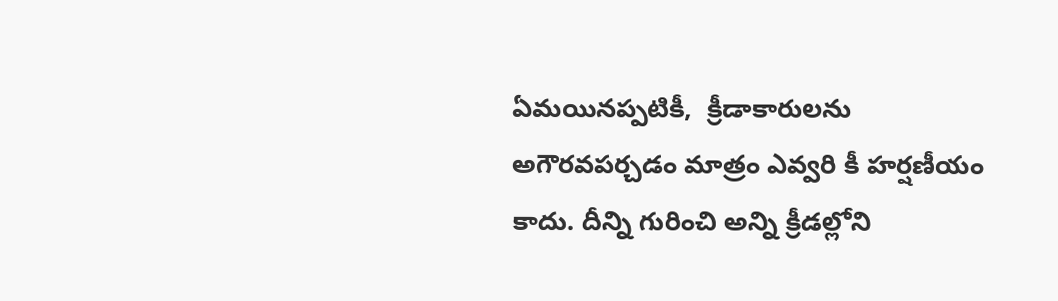ఏమ‌యిన‌ప్ప‌టికీ,  క్రీడాకారుల‌ను అగౌర‌వ‌ప‌ర్చ‌డం మాత్రం ఎవ్వ‌రి కీ హ‌ర్ష‌ణీయం కాదు. దీన్ని గురించి అన్ని క్రీడల్లోని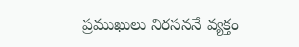ప్ర‌ముఖులు నిర‌స‌న‌నే వ్య‌క్తం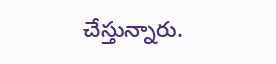చేస్తున్నారు.